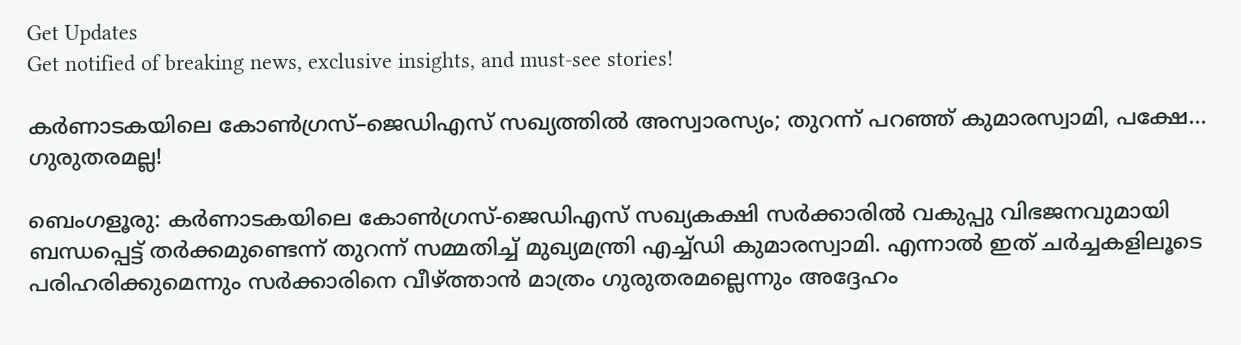Get Updates
Get notified of breaking news, exclusive insights, and must-see stories!

കർണാടകയിലെ കോൺഗ്രസ്–ജെഡിഎസ് സഖ്യത്തിൽ അസ്വാരസ്യം; തുറന്ന് പറഞ്ഞ് കുമാരസ്വാമി, പക്ഷേ... ഗുരുതരമല്ല!

ബെംഗളൂരു: കർണാടകയിലെ കോൺഗ്രസ്-ജെഡിഎസ് സഖ്യകക്ഷി സർക്കാരിൽ വകുപ്പു വിഭജനവുമായി ബന്ധപ്പെട്ട് തർക്കമുണ്ടെന്ന് തുറന്ന് സമ്മതിച്ച് മുഖ്യമന്ത്രി എച്ച്ഡി കുമാരസ്വാമി. എന്നാൽ ഇത് ചര്‍ച്ചകളിലൂടെ പരിഹരിക്കുമെന്നും സര്‍ക്കാരിനെ വീഴ്ത്താന്‍ മാത്രം ഗുരുതരമല്ലെന്നും അദ്ദേഹം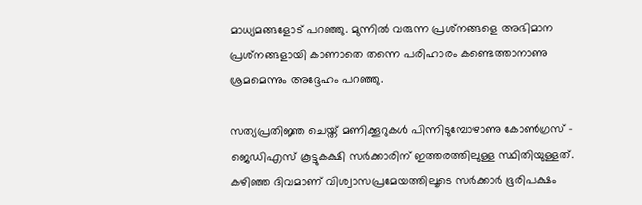മാധ്യമങ്ങളോട് പറഞ്ഞു. മുന്നില്‍ വരുന്ന പ്രശ്‌നങ്ങളെ അഭിമാന പ്രശ്‌നങ്ങളായി കാണാതെ തന്നെ പരിഹാരം കണ്ടെത്താനാണു ശ്രമമെന്നും അദ്ദേഹം പറഞ്ഞു.

സത്യപ്രതിജ്ഞ ചെയ്ത് മണിക്കൂറുകള്‍ പിന്നിടുമ്പോഴാണു കോണ്‍ഗ്രസ് - ജെഡിഎസ് കൂട്ടുകക്ഷി സര്‍ക്കാരിന് ഇത്തരത്തിലുള്ള സ്ഥിതിയുള്ളത്. കഴിഞ്ഞ ദിവമാണ് വിശ്വാസപ്രമേയത്തിലൂടെ സര്‍ക്കാര്‍ ഭൂരിപക്ഷം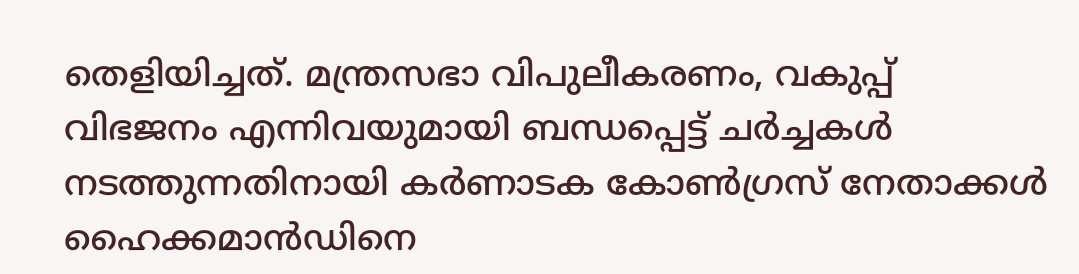തെളിയിച്ചത്. മന്ത്രസഭാ വിപുലീകരണം, വകുപ്പ് വിഭജനം എന്നിവയുമായി ബന്ധപ്പെട്ട് ചര്‍ച്ചകള്‍ നടത്തുന്നതിനായി കര്‍ണാടക കോണ്‍ഗ്രസ് നേതാക്കള്‍ ഹൈക്കമാന്‍ഡിനെ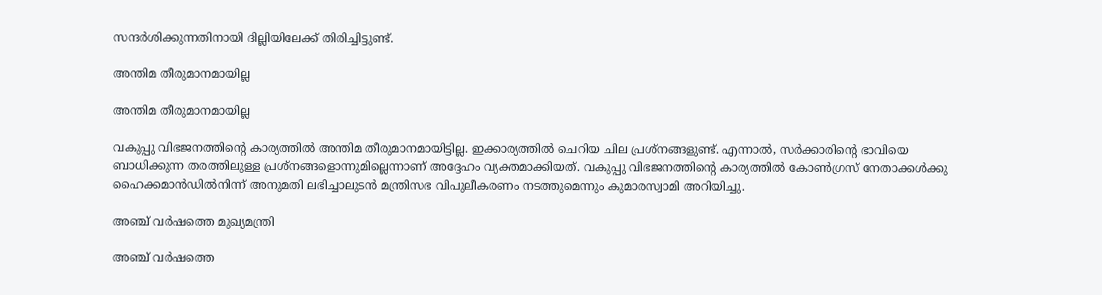സന്ദര്‍ശിക്കുന്നതിനായി ദില്ലിയിലേക്ക് തിരിച്ചിട്ടുണ്ട്.

അന്തിമ തീരുമാനമായില്ല

അന്തിമ തീരുമാനമായില്ല

വകുപ്പു വിഭജനത്തിന്റെ കാര്യത്തിൽ അന്തിമ തീരുമാനമായിട്ടില്ല. ഇക്കാര്യത്തിൽ ചെറിയ ചില പ്രശ്നങ്ങളുണ്ട്. എന്നാൽ, സർക്കാരിന്റെ ഭാവിയെ ബാധിക്കുന്ന തരത്തിലുള്ള പ്രശ്നങ്ങളൊന്നുമില്ലെന്നാണ് അദ്ദേഹം വ്യക്തമാക്കിയത്. വകുപ്പു വിഭജനത്തിന്റെ കാര്യത്തിൽ കോൺഗ്രസ് നേതാക്കൾക്കു ഹൈക്കമാൻഡിൽനിന്ന് അനുമതി ലഭിച്ചാലുടൻ മന്ത്രിസഭ വിപുലീകരണം നടത്തുമെന്നും കുമാരസ്വാമി അറിയിച്ചു.

അഞ്ച് വർഷത്തെ മുഖ്യമന്ത്രി

അഞ്ച് വർഷത്തെ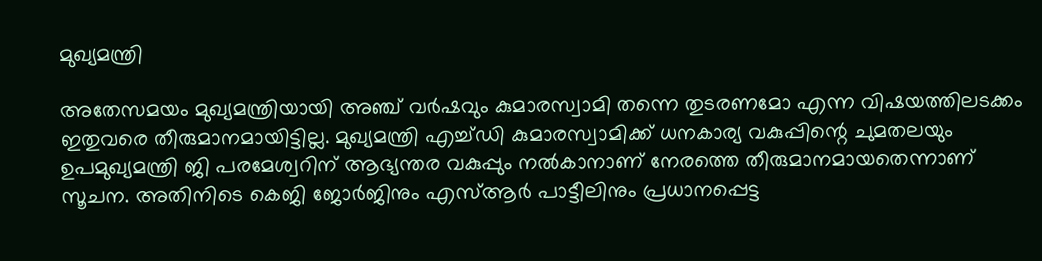മുഖ്യമന്ത്രി

അതേസമയം മുഖ്യമന്ത്രിയായി അഞ്ച് വര്‍ഷവും കുമാരസ്വാമി തന്നെ തുടരണമോ എന്ന വിഷയത്തിലടക്കം ഇതുവരെ തീരുമാനമായിട്ടില്ല. മുഖ്യമന്ത്രി എച്ച്ഡി കുമാരസ്വാമിക്ക് ധനകാര്യ വകുപ്പിന്റെ ചുമതലയും ഉപമുഖ്യമന്ത്രി ജി പരമേശ്വറിന് ആഭ്യന്തര വകുപ്പും നല്‍കാനാണ് നേരത്തെ തീരുമാനമായതെന്നാണ് സൂചന. അതിനിടെ കെജി ജോര്‍ജിനും എസ്ആര്‍ പാട്ടീലിനും പ്രധാനപ്പെട്ട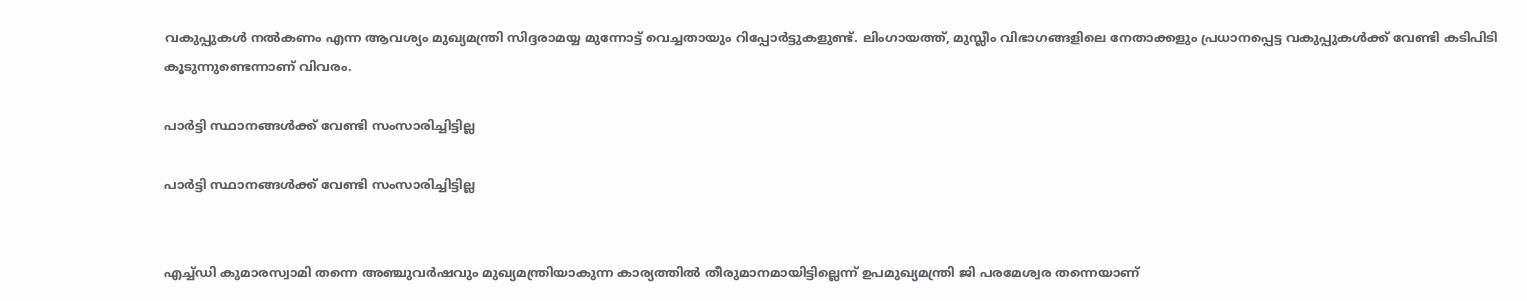വകുപ്പുകള്‍ നല്‍കണം എന്ന ആവശ്യം മുഖ്യമന്ത്രി സിദ്ദരാമയ്യ മുന്നോട്ട് വെച്ചതായും റിപ്പോര്‍ട്ടുകളുണ്ട്. ലിംഗായത്ത്, മുസ്ലീം വിഭാഗങ്ങളിലെ നേതാക്കളും പ്രധാനപ്പെട്ട വകുപ്പുകള്‍ക്ക് വേണ്ടി കടിപിടി കൂടുന്നുണ്ടെന്നാണ് വിവരം.

പാർട്ടി സ്ഥാനങ്ങൾക്ക് വേണ്ടി സംസാരിച്ചിട്ടില്ല

പാർട്ടി സ്ഥാനങ്ങൾക്ക് വേണ്ടി സംസാരിച്ചിട്ടില്ല


എച്ച്ഡി കുമാരസ്വാമി തന്നെ അഞ്ചുവർഷവും മുഖ്യമന്ത്രിയാകുന്ന കാര്യത്തിൽ തീരുമാനമായിട്ടില്ലെന്ന് ഉപമുഖ്യമന്ത്രി ജി പരമേശ്വര തന്നെയാണ്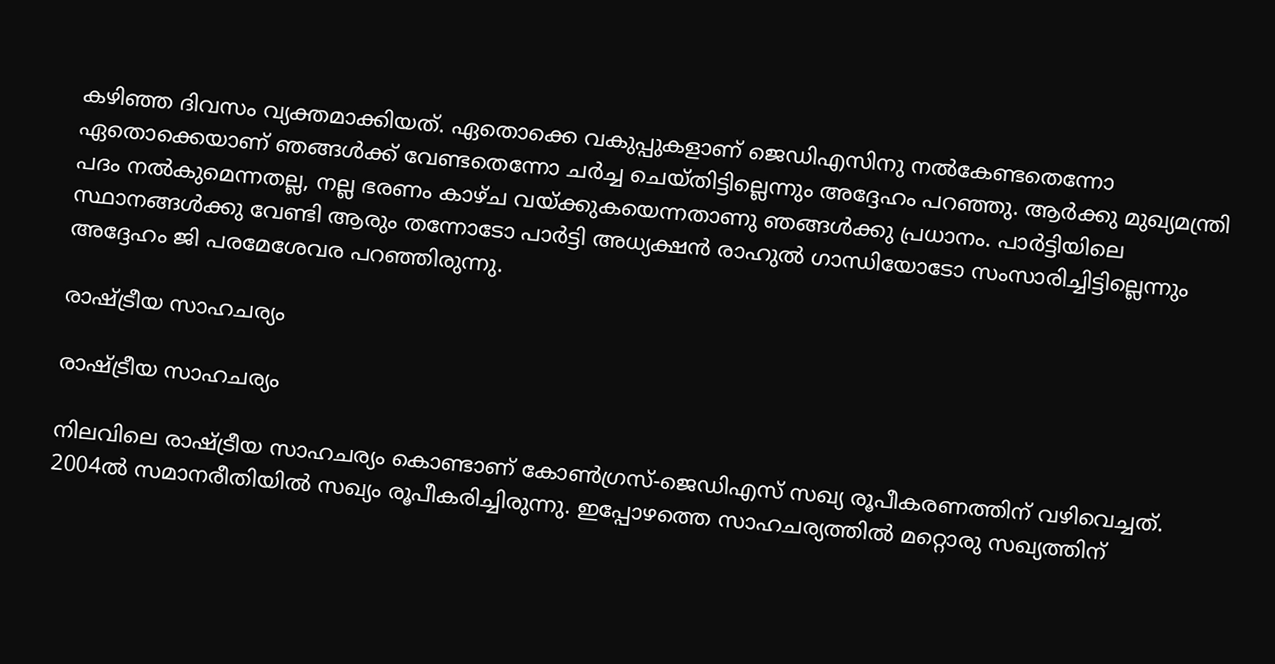കഴിഞ്ഞ ദിവസം വ്യക്തമാക്കിയത്. ഏതൊക്കെ വകുപ്പുകളാണ് ജെഡിഎസിനു നൽകേണ്ടതെന്നോ ഏതൊക്കെയാണ് ‍ഞങ്ങൾക്ക് വേണ്ടതെന്നോ ചർച്ച ചെയ്തിട്ടില്ലെന്നും അദ്ദേഹം പറഞ്ഞു. ആർക്കു മുഖ്യമന്ത്രി പദം നൽകുമെന്നതല്ല, നല്ല ഭരണം കാഴ്ച വയ്ക്കുകയെന്നതാണു ഞങ്ങൾക്കു പ്രധാനം. പാർട്ടിയിലെ സ്ഥാനങ്ങൾക്കു വേണ്ടി ആരും തന്നോടോ പാർട്ടി അധ്യക്ഷൻ രാഹുൽ ഗാന്ധിയോടോ സംസാരിച്ചിട്ടില്ലെന്നും അദ്ദേഹം ജി പരമേശേവര പറഞ്ഞിരുന്നു.

രാഷ്ട്രീയ സാഹചര്യം

രാഷ്ട്രീയ സാഹചര്യം

നിലവിലെ രാഷ്ട്രീയ സാഹചര്യം കൊണ്ടാണ് കോൺഗ്രസ്-ജെഡിഎസ് സഖ്യ രൂപീകരണത്തിന് വഴിവെച്ചത്. 2004ൽ സമാനരീതിയിൽ സഖ്യം രൂപീകരിച്ചിരുന്നു. ഇപ്പോഴത്തെ സാഹചര്യത്തിൽ മറ്റൊരു സഖ്യത്തിന്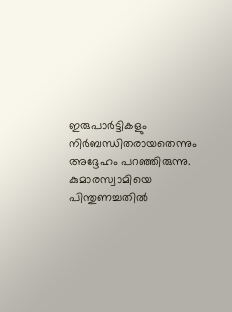ഇരുപാർട്ടികളും നിർബന്ധിതരായതെന്നും അദ്ദേഹം പറഞ്ഞിരുന്നു. കുമാരസ്വാമിയെ പിന്തുണച്ചതിൽ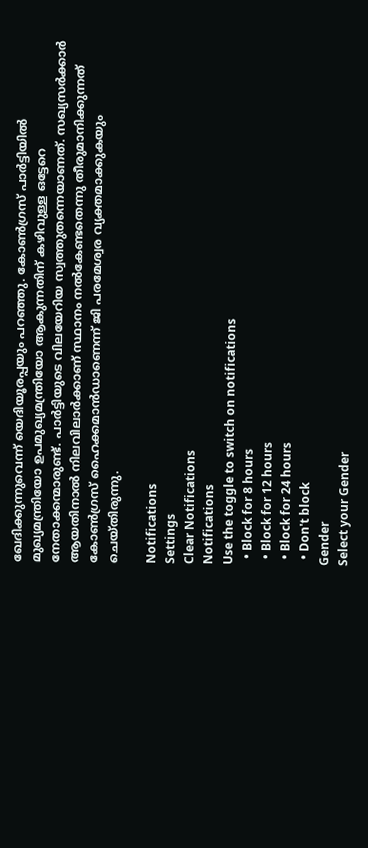ഖേദിക്കുന്നുവെന്ന് യെദിയൂരപ്പയും പറഞ്ഞു. കോൺഗ്രസ് പാർട്ടിയിൽ മുഖ്യമന്ത്രിയോ ഉപമുഖ്യമന്ത്രിയോ ആകുന്നതിന് കഴിവുള്ള ഒട്ടേറെ നേതാക്കന്മാരുണ്ട്. പാർട്ടിയു‍ടെ വിലയേറിയ സ്വത്തുതന്നെയാണത്. സഖ്യസർക്കാർ ആയതിനാൽ നിലവിലാർക്കാണ് സ്ഥാനം നൽകേണ്ടതെന്നു തീരുമാനിക്കുന്നത് കോൺഗ്രസ് ഹൈക്കമാൻഡാണെന്ന് ജി പരമേശ്വര വ്യക്തമാക്കുകയും ചെയ്തിരുന്നു.

Notifications
Settings
Clear Notifications
Notifications
Use the toggle to switch on notifications
  • Block for 8 hours
  • Block for 12 hours
  • Block for 24 hours
  • Don't block
Gender
Select your Gender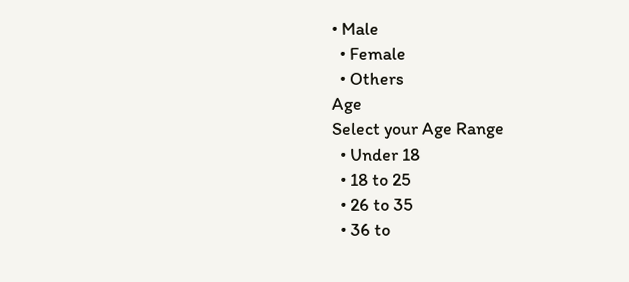• Male
  • Female
  • Others
Age
Select your Age Range
  • Under 18
  • 18 to 25
  • 26 to 35
  • 36 to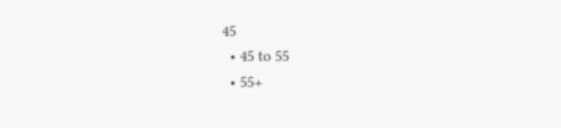45
  • 45 to 55
  • 55+